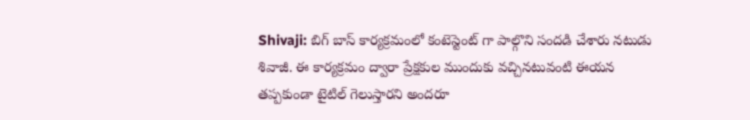Shivaji: బిగ్ బాస్ కార్యక్రమంలో కంటెస్టెంట్ గా పాల్గొని సందడి చేశారు నటుడు శివాజీ. ఈ కార్యక్రమం ద్వారా ప్రేక్షకుల ముందుకు వచ్చినటువంటి ఈయన తప్పకుండా టైటిల్ గెలుస్తారని అందరూ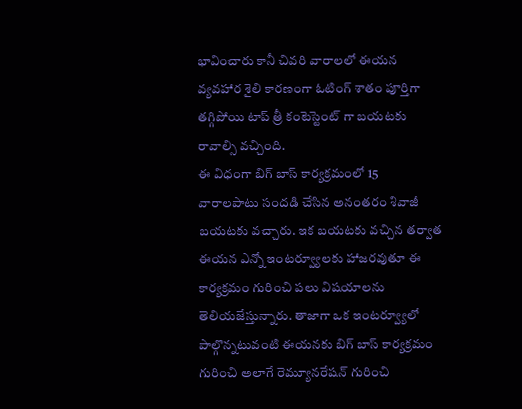భావించారు కానీ చివరి వారాలలో ఈయన వ్యవహార శైలి కారణంగా ఓటింగ్ శాతం పూర్తిగా తగ్గిపోయి టాప్ త్రీ కంటెస్టెంట్ గా బయటకు రావాల్సి వచ్చింది.
ఈ విధంగా బిగ్ బాస్ కార్యక్రమంలో 15 వారాలపాటు సందడి చేసిన అనంతరం శివాజీ బయటకు వచ్చారు. ఇక బయటకు వచ్చిన తర్వాత ఈయన ఎన్నో ఇంటర్వ్యూలకు హాజరవుతూ ఈ కార్యక్రమం గురించి పలు విషయాలను తెలియజేస్తున్నారు. తాజాగా ఒక ఇంటర్వ్యూలో పాల్గొన్నటువంటి ఈయనకు బిగ్ బాస్ కార్యక్రమం గురించి అలాగే రెమ్యూనరేషన్ గురించి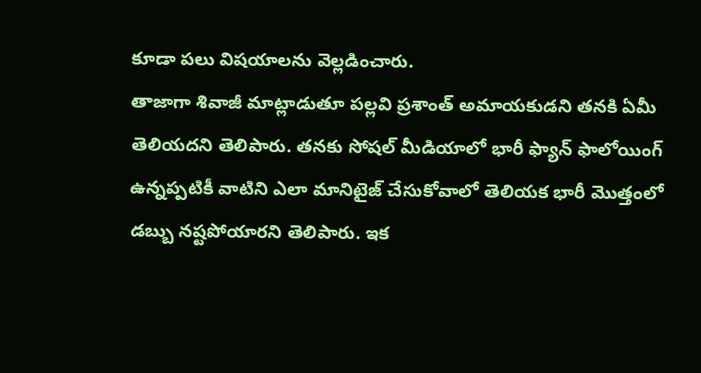కూడా పలు విషయాలను వెల్లడించారు.
తాజాగా శివాజీ మాట్లాడుతూ పల్లవి ప్రశాంత్ అమాయకుడని తనకి ఏమీ తెలియదని తెలిపారు. తనకు సోషల్ మీడియాలో భారీ ఫ్యాన్ ఫాలోయింగ్ ఉన్నప్పటికీ వాటిని ఎలా మానిటైజ్ చేసుకోవాలో తెలియక భారీ మొత్తంలో డబ్బు నష్టపోయారని తెలిపారు. ఇక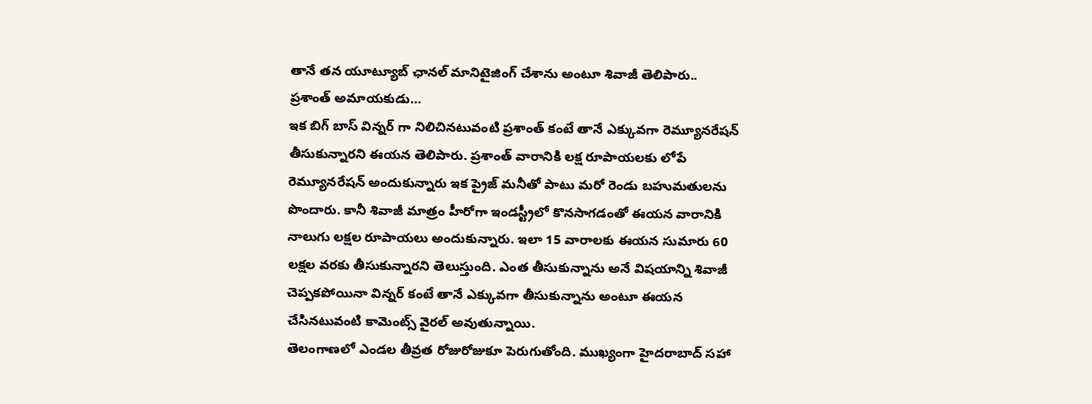తానే తన యూట్యూబ్ ఛానల్ మానిటైజింగ్ చేశాను అంటూ శివాజీ తెలిపారు..
ప్రశాంత్ అమాయకుడు…
ఇక బిగ్ బాస్ విన్నర్ గా నిలిచినటువంటి ప్రశాంత్ కంటే తానే ఎక్కువగా రెమ్యూనరేషన్ తీసుకున్నారని ఈయన తెలిపారు. ప్రశాంత్ వారానికి లక్ష రూపాయలకు లోపే రెమ్యూనరేషన్ అందుకున్నారు ఇక ప్రైజ్ మనీతో పాటు మరో రెండు బహుమతులను పొందారు. కానీ శివాజీ మాత్రం హీరోగా ఇండస్ట్రీలో కొనసాగడంతో ఈయన వారానికి నాలుగు లక్షల రూపాయలు అందుకున్నారు. ఇలా 15 వారాలకు ఈయన సుమారు 60 లక్షల వరకు తీసుకున్నారని తెలుస్తుంది. ఎంత తీసుకున్నాను అనే విషయాన్ని శివాజీ చెప్పకపోయినా విన్నర్ కంటే తానే ఎక్కువగా తీసుకున్నాను అంటూ ఈయన చేసినటువంటి కామెంట్స్ వైరల్ అవుతున్నాయి.
తెలంగాణలో ఎండల తీవ్రత రోజురోజుకూ పెరుగుతోంది. ముఖ్యంగా హైదరాబాద్ సహా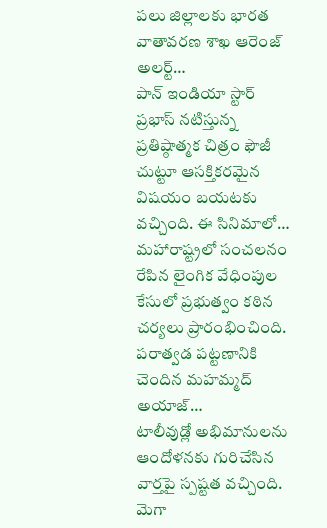పలు జిల్లాలకు భారత వాతావరణ శాఖ ఆరెంజ్ అలర్ట్…
పాన్ ఇండియా స్టార్ ప్రభాస్ నటిస్తున్న ప్రతిష్ఠాత్మక చిత్రం ఫౌజీ చుట్టూ ఆసక్తికరమైన విషయం బయటకు వచ్చింది. ఈ సినిమాలో…
మహారాష్ట్రలో సంచలనం రేపిన లైంగిక వేధింపుల కేసులో ప్రభుత్వం కఠిన చర్యలు ప్రారంభించింది. పరాత్వడ పట్టణానికి చెందిన మహమ్మద్ అయాజ్…
టాలీవుడ్లో అభిమానులను ఆందోళనకు గురిచేసిన వార్తపై స్పష్టత వచ్చింది. మెగా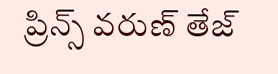ప్రిన్స్ వరుణ్ తేజ్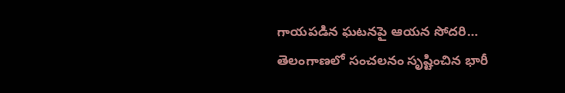గాయపడిన ఘటనపై ఆయన సోదరి…
తెలంగాణలో సంచలనం సృష్టించిన భారీ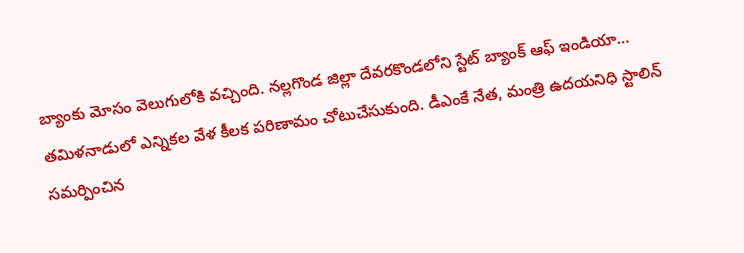బ్యాంకు మోసం వెలుగులోకి వచ్చింది. నల్లగొండ జిల్లా దేవరకొండలోని స్టేట్ బ్యాంక్ ఆఫ్ ఇండియా…
తమిళనాడులో ఎన్నికల వేళ కీలక పరిణామం చోటుచేసుకుంది. డీఎంకే నేత, మంత్రి ఉదయనిధి స్టాలిన్ సమర్పించిన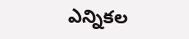ఎన్నికల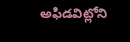అఫిడవిట్లోని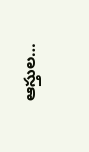ఆస్తుల…